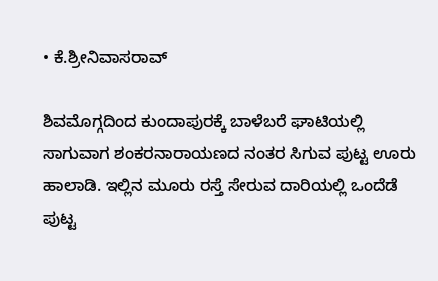• ಕೆ.ಶ್ರೀನಿವಾಸರಾವ್

ಶಿವಮೊಗ್ಗದಿಂದ ಕುಂದಾಪುರಕ್ಕೆ ಬಾಳೆಬರೆ ಘಾಟಿಯಲ್ಲಿ ಸಾಗುವಾಗ ಶಂಕರನಾರಾಯಣದ ನಂತರ ಸಿಗುವ ಪುಟ್ಟ ಊರು ಹಾಲಾಡಿ. ಇಲ್ಲಿನ ಮೂರು ರಸ್ತೆ ಸೇರುವ ದಾರಿಯಲ್ಲಿ ಒಂದೆಡೆ ಪುಟ್ಟ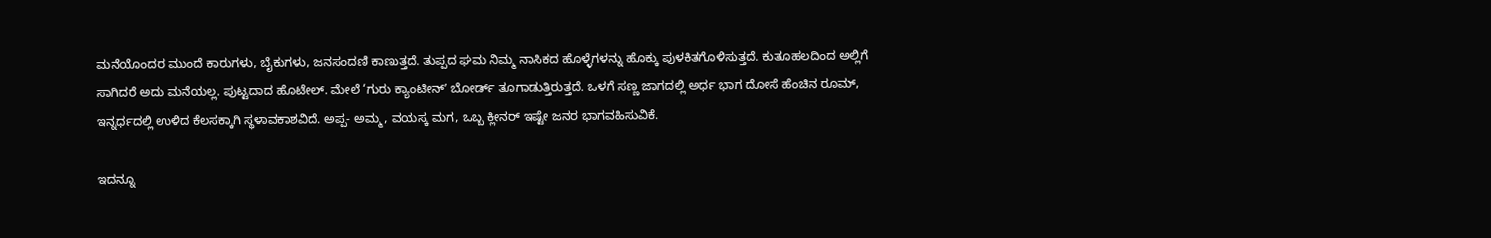ಮನೆಯೊಂದರ ಮುಂದೆ ಕಾರುಗಳು, ಬೈಕುಗಳು, ಜನಸಂದಣಿ ಕಾಣುತ್ತದೆ. ತುಪ್ಪದ ಘಮ ನಿಮ್ಮ ನಾಸಿಕದ ಹೊಳ್ಳೆಗಳನ್ನು ಹೊಕ್ಕು ಪುಳಕಿತಗೊಳಿಸುತ್ತದೆ. ಕುತೂಹಲದಿಂದ ಅಲ್ಲಿಗೆ ಸಾಗಿದರೆ ಅದು ಮನೆಯಲ್ಲ. ಪುಟ್ಟದಾದ ಹೊಟೇಲ್. ಮೇಲೆ ‘ಗುರು ಕ್ಯಾಂಟೀನ್ʼ ಬೋರ್ಡ್ ತೂಗಾಡುತ್ತಿರುತ್ತದೆ. ಒಳಗೆ ಸಣ್ಣ ಜಾಗದಲ್ಲಿ ಅರ್ಧ ಭಾಗ ದೋಸೆ ಹೆಂಚಿನ ರೂಮ್‌, ಇನ್ನರ್ಧದಲ್ಲಿ ಉಳಿದ ಕೆಲಸಕ್ಕಾಗಿ ಸ್ಥಳಾವಕಾಶವಿದೆ. ಅಪ್ಪ- ಅಮ್ಮ, ವಯಸ್ಕ ಮಗ, ಒಬ್ಬ ಕ್ಲೀನರ್ ಇಷ್ಟೇ ಜನರ ಭಾಗವಹಿಸುವಿಕೆ.

ಇದನ್ನೂ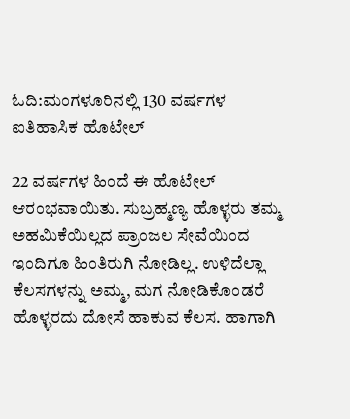ಓದಿ:ಮಂಗಳೂರಿನಲ್ಲಿ 130 ವರ್ಷಗಳ ಐತಿಹಾಸಿಕ ಹೊಟೇಲ್‌

22 ವರ್ಷಗಳ ಹಿಂದೆ ಈ ಹೊಟೇಲ್ ಆರಂಭವಾಯಿತು. ಸುಬ್ರಹ್ಮಣ್ಯ ಹೊಳ್ಳರು ತಮ್ಮ ಅಹಮಿಕೆಯಿಲ್ಲದ ಪ್ರಾಂಜಲ ಸೇವೆಯಿಂದ ಇಂದಿಗೂ ಹಿಂತಿರುಗಿ ನೋಡಿಲ್ಲ. ಉಳಿದೆಲ್ಲಾ ಕೆಲಸಗಳನ್ನು ಅಮ್ಮ, ಮಗ ನೋಡಿಕೊಂಡರೆ ಹೊಳ್ಳರದು ದೋಸೆ ಹಾಕುವ ಕೆಲಸ. ಹಾಗಾಗಿ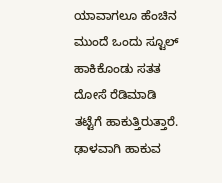ಯಾವಾಗಲೂ ಹೆಂಚಿನ ಮುಂದೆ ಒಂದು ಸ್ಟೂಲ್ ಹಾಕಿಕೊಂಡು ಸತತ ದೋಸೆ ರೆಡಿಮಾಡಿ ತಟ್ಟೆಗೆ ಹಾಕುತ್ತಿರುತ್ತಾರೆ. ಢಾಳವಾಗಿ ಹಾಕುವ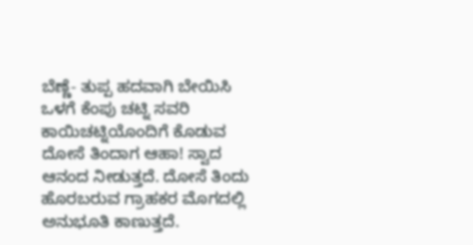ಬೆಣ್ಣೆ- ತುಪ್ಪ ಹದವಾಗಿ ಬೇಯಿಸಿ ಒಳಗೆ ಕೆಂಪು ಚಟ್ನಿ ಸವರಿ ಕಾಯಿಚಟ್ನಿಯೊಂದಿಗೆ ಕೊಡುವ ದೋಸೆ ತಿಂದಾಗ ಆಹಾ! ಸ್ವಾದ ಆನಂದ ನೀಡುತ್ತದೆ. ದೋಸೆ ತಿಂದು ಹೊರಬರುವ ಗ್ರಾಹಕರ ಮೊಗದಲ್ಲಿ ಅನುಭೂತಿ ಕಾಣುತ್ತದೆ.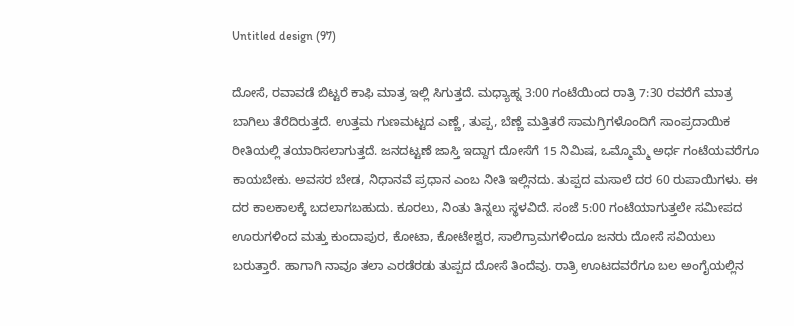Untitled design (97)

ದೋಸೆ, ರವಾವಡೆ ಬಿಟ್ಟರೆ ಕಾಫಿ ಮಾತ್ರ ಇಲ್ಲಿ ಸಿಗುತ್ತದೆ. ಮಧ್ಯಾಹ್ನ 3:00 ಗಂಟೆಯಿಂದ ರಾತ್ರಿ 7:30 ರವರೆಗೆ ಮಾತ್ರ ಬಾಗಿಲು ತೆರೆದಿರುತ್ತದೆ. ಉತ್ತಮ ಗುಣಮಟ್ಟದ ಎಣ್ಣೆ, ತುಪ್ಪ, ಬೆಣ್ಣೆ ಮತ್ತಿತರೆ ಸಾಮಗ್ರಿಗಳೊಂದಿಗೆ ಸಾಂಪ್ರದಾಯಿಕ ರೀತಿಯಲ್ಲಿ ತಯಾರಿಸಲಾಗುತ್ತದೆ. ಜನದಟ್ಟಣೆ ಜಾಸ್ತಿ ಇದ್ದಾಗ ದೋಸೆಗೆ 15 ನಿಮಿಷ, ಒಮ್ಮೊಮ್ಮೆ ಅರ್ಧ ಗಂಟೆಯವರೆಗೂ ಕಾಯಬೇಕು. ಅವಸರ ಬೇಡ, ನಿಧಾನವೆ ಪ್ರಧಾನ ಎಂಬ ನೀತಿ ಇಲ್ಲಿನದು. ತುಪ್ಪದ ಮಸಾಲೆ ದರ 60 ರುಪಾಯಿಗಳು. ಈ ದರ ಕಾಲಕಾಲಕ್ಕೆ ಬದಲಾಗಬಹುದು. ಕೂರಲು, ನಿಂತು ತಿನ್ನಲು ಸ್ಥಳವಿದೆ. ಸಂಜೆ 5:00 ಗಂಟೆಯಾಗುತ್ತಲೇ ಸಮೀಪದ ಊರುಗಳಿಂದ ಮತ್ತು ಕುಂದಾಪುರ, ಕೋಟಾ, ಕೋಟೇಶ್ವರ, ಸಾಲಿಗ್ರಾಮಗಳಿಂದೂ ಜನರು ದೋಸೆ ಸವಿಯಲು ಬರುತ್ತಾರೆ. ಹಾಗಾಗಿ ನಾವೂ ತಲಾ ಎರಡೆರಡು ತುಪ್ಪದ ದೋಸೆ ತಿಂದೆವು. ರಾತ್ರಿ ಊಟದವರೆಗೂ ಬಲ ಅಂಗೈಯಲ್ಲಿನ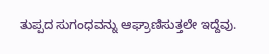ತುಪ್ಪದ ಸುಗಂಧವನ್ನು ಆಘ್ರಾಣಿಸುತ್ತಲೇ ಇದ್ದೆವು.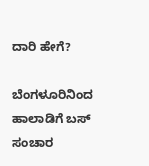ದಾರಿ ಹೇಗೆ?

ಬೆಂಗಳೂರಿನಿಂದ ಹಾಲಾಡಿಗೆ ಬಸ್‌ ಸಂಚಾರ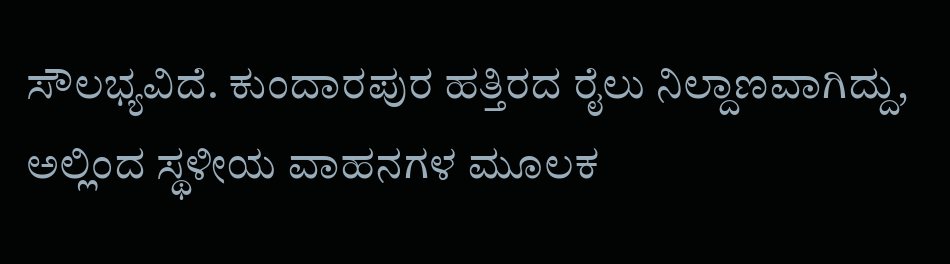ಸೌಲಭ್ಯವಿದೆ. ಕುಂದಾರಪುರ ಹತ್ತಿರದ ರೈಲು ನಿಲ್ದಾಣವಾಗಿದ್ದು, ಅಲ್ಲಿಂದ ಸ್ಥಳೀಯ ವಾಹನಗಳ ಮೂಲಕ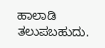ಹಾಲಾಡಿ ತಲುಪಬಹುದು.